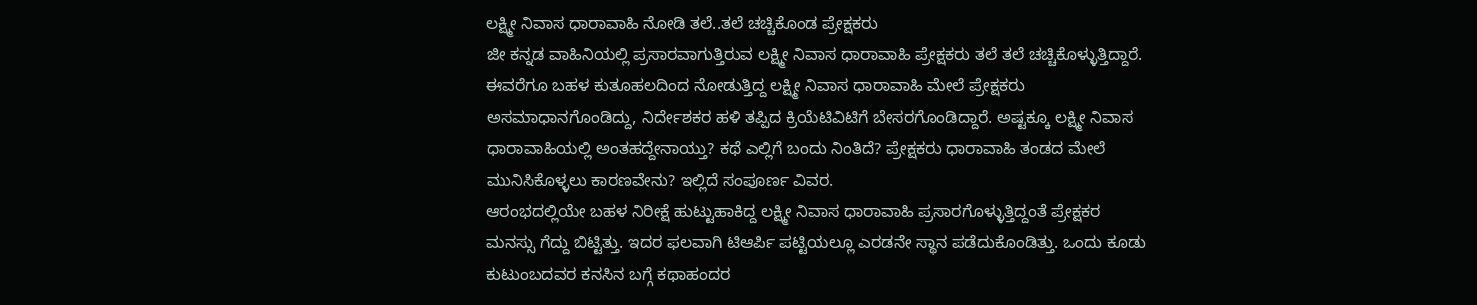ಲಕ್ಷ್ಮೀ ನಿವಾಸ ಧಾರಾವಾಹಿ ನೋಡಿ ತಲೆ..ತಲೆ ಚಚ್ಚಿಕೊಂಡ ಪ್ರೇಕ್ಷಕರು
ಜೀ ಕನ್ನಡ ವಾಹಿನಿಯಲ್ಲಿ ಪ್ರಸಾರವಾಗುತ್ತಿರುವ ಲಕ್ಷ್ಮೀ ನಿವಾಸ ಧಾರಾವಾಹಿ ಪ್ರೇಕ್ಷಕರು ತಲೆ ತಲೆ ಚಚ್ಚಿಕೊಳ್ಳುತ್ತಿದ್ದಾರೆ. ಈವರೆಗೂ ಬಹಳ ಕುತೂಹಲದಿಂದ ನೋಡುತ್ತಿದ್ದ ಲಕ್ಷ್ಮೀ ನಿವಾಸ ಧಾರಾವಾಹಿ ಮೇಲೆ ಪ್ರೇಕ್ಷಕರು ಅಸಮಾಧಾನಗೊಂಡಿದ್ದು, ನಿರ್ದೇಶಕರ ಹಳಿ ತಪ್ಪಿದ ಕ್ರಿಯೆಟಿವಿಟಿಗೆ ಬೇಸರಗೊಂಡಿದ್ದಾರೆ. ಅಷ್ಟಕ್ಕೂ ಲಕ್ಷ್ಮೀ ನಿವಾಸ ಧಾರಾವಾಹಿಯಲ್ಲಿ ಅಂತಹದ್ದೇನಾಯ್ತು? ಕಥೆ ಎಲ್ಲಿಗೆ ಬಂದು ನಿಂತಿದೆ? ಪ್ರೇಕ್ಷಕರು ಧಾರಾವಾಹಿ ತಂಡದ ಮೇಲೆ ಮುನಿಸಿಕೊಳ್ಳಲು ಕಾರಣವೇನು? ಇಲ್ಲಿದೆ ಸಂಪೂರ್ಣ ವಿವರ.
ಆರಂಭದಲ್ಲಿಯೇ ಬಹಳ ನಿರೀಕ್ಷೆ ಹುಟ್ಟುಹಾಕಿದ್ದ ಲಕ್ಷ್ಮೀ ನಿವಾಸ ಧಾರಾವಾಹಿ ಪ್ರಸಾರಗೊಳ್ಳುತ್ತಿದ್ದಂತೆ ಪ್ರೇಕ್ಷಕರ ಮನಸ್ಸು ಗೆದ್ದು ಬಿಟ್ಟಿತ್ತು. ಇದರ ಫಲವಾಗಿ ಟಿಆರ್ಪಿ ಪಟ್ಟಿಯಲ್ಲೂ ಎರಡನೇ ಸ್ಥಾನ ಪಡೆದುಕೊಂಡಿತ್ತು. ಒಂದು ಕೂಡು ಕುಟುಂಬದವರ ಕನಸಿನ ಬಗ್ಗೆ ಕಥಾಹಂದರ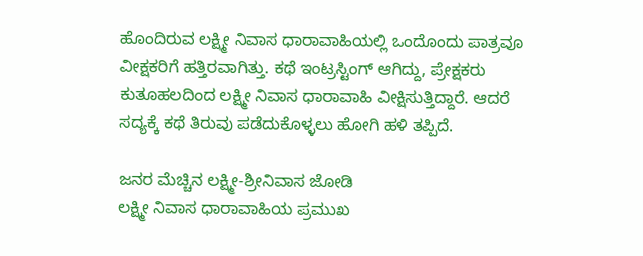ಹೊಂದಿರುವ ಲಕ್ಷ್ಮೀ ನಿವಾಸ ಧಾರಾವಾಹಿಯಲ್ಲಿ ಒಂದೊಂದು ಪಾತ್ರವೂ ವೀಕ್ಷಕರಿಗೆ ಹತ್ತಿರವಾಗಿತ್ತು. ಕಥೆ ಇಂಟ್ರಸ್ಟಿಂಗ್ ಆಗಿದ್ದು, ಪ್ರೇಕ್ಷಕರು ಕುತೂಹಲದಿಂದ ಲಕ್ಷ್ಮೀ ನಿವಾಸ ಧಾರಾವಾಹಿ ವೀಕ್ಷಿಸುತ್ತಿದ್ದಾರೆ. ಆದರೆ ಸದ್ಯಕ್ಕೆ ಕಥೆ ತಿರುವು ಪಡೆದುಕೊಳ್ಳಲು ಹೋಗಿ ಹಳಿ ತಪ್ಪಿದೆ.

ಜನರ ಮೆಚ್ಚಿನ ಲಕ್ಷ್ಮೀ-ಶ್ರೀನಿವಾಸ ಜೋಡಿ
ಲಕ್ಷ್ಮೀ ನಿವಾಸ ಧಾರಾವಾಹಿಯ ಪ್ರಮುಖ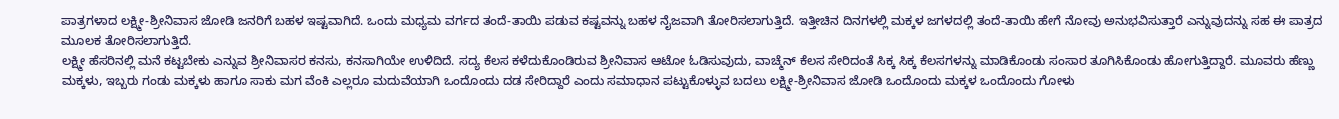ಪಾತ್ರಗಳಾದ ಲಕ್ಷ್ಮೀ-ಶ್ರೀನಿವಾಸ ಜೋಡಿ ಜನರಿಗೆ ಬಹಳ ಇಷ್ಟವಾಗಿದೆ. ಒಂದು ಮಧ್ಯಮ ವರ್ಗದ ತಂದೆ-ತಾಯಿ ಪಡುವ ಕಷ್ಟವನ್ನು ಬಹಳ ನೈಜವಾಗಿ ತೋರಿಸಲಾಗುತ್ತಿದೆ. ಇತ್ತೀಚಿನ ದಿನಗಳಲ್ಲಿ ಮಕ್ಕಳ ಜಗಳದಲ್ಲಿ ತಂದೆ-ತಾಯಿ ಹೇಗೆ ನೋವು ಅನುಭವಿಸುತ್ತಾರೆ ಎನ್ನುವುದನ್ನು ಸಹ ಈ ಪಾತ್ರದ ಮೂಲಕ ತೋರಿಸಲಾಗುತ್ತಿದೆ.
ಲಕ್ಷ್ಮೀ ಹೆಸರಿನಲ್ಲಿ ಮನೆ ಕಟ್ಟಬೇಕು ಎನ್ನುವ ಶ್ರೀನಿವಾಸರ ಕನಸು, ಕನಸಾಗಿಯೇ ಉಳಿದಿದೆ. ಸದ್ಯ ಕೆಲಸ ಕಳೆದುಕೊಂಡಿರುವ ಶ್ರೀನಿವಾಸ ಆಟೋ ಓಡಿಸುವುದು, ವಾಚ್ಮೆನ್ ಕೆಲಸ ಸೇರಿದಂತೆ ಸಿಕ್ಕ ಸಿಕ್ಕ ಕೆಲಸಗಳನ್ನು ಮಾಡಿಕೊಂಡು ಸಂಸಾರ ತೂಗಿಸಿಕೊಂಡು ಹೋಗುತ್ತಿದ್ದಾರೆ. ಮೂವರು ಹೆಣ್ಣು ಮಕ್ಕಳು, ಇಬ್ಬರು ಗಂಡು ಮಕ್ಕಳು ಹಾಗೂ ಸಾಕು ಮಗ ವೆಂಕಿ ಎಲ್ಲರೂ ಮದುವೆಯಾಗಿ ಒಂದೊಂದು ದಡ ಸೇರಿದ್ದಾರೆ ಎಂದು ಸಮಾಧಾನ ಪಟ್ಟುಕೊಳ್ಳುವ ಬದಲು ಲಕ್ಷ್ಮೀ-ಶ್ರೀನಿವಾಸ ಜೋಡಿ ಒಂದೊಂದು ಮಕ್ಕಳ ಒಂದೊಂದು ಗೋಳು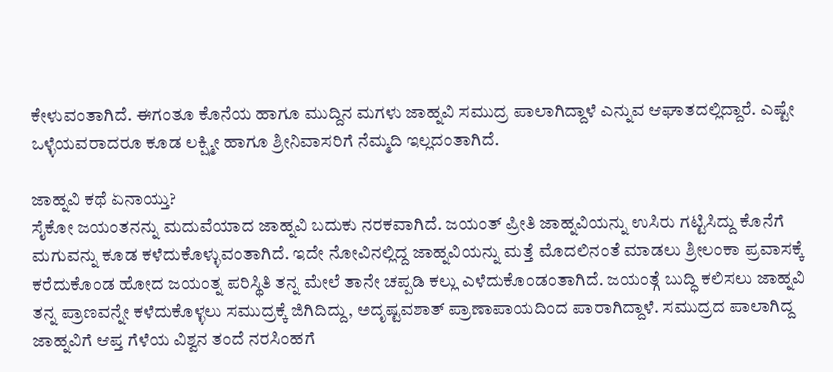ಕೇಳುವಂತಾಗಿದೆ. ಈಗಂತೂ ಕೊನೆಯ ಹಾಗೂ ಮುದ್ದಿನ ಮಗಳು ಜಾಹ್ನವಿ ಸಮುದ್ರ ಪಾಲಾಗಿದ್ದಾಳೆ ಎನ್ನುವ ಆಘಾತದಲ್ಲಿದ್ದಾರೆ. ಎಷ್ಟೇ ಒಳ್ಳೆಯವರಾದರೂ ಕೂಡ ಲಕ್ಷ್ಮೀ ಹಾಗೂ ಶ್ರೀನಿವಾಸರಿಗೆ ನೆಮ್ಮದಿ ಇಲ್ಲದಂತಾಗಿದೆ.

ಜಾಹ್ನವಿ ಕಥೆ ಏನಾಯ್ತು?
ಸೈಕೋ ಜಯಂತನನ್ನು ಮದುವೆಯಾದ ಜಾಹ್ನವಿ ಬದುಕು ನರಕವಾಗಿದೆ. ಜಯಂತ್ ಪ್ರೀತಿ ಜಾಹ್ನವಿಯನ್ನು ಉಸಿರು ಗಟ್ಟಿಸಿದ್ದು ಕೊನೆಗೆ ಮಗುವನ್ನು ಕೂಡ ಕಳೆದುಕೊಳ್ಳುವಂತಾಗಿದೆ. ಇದೇ ನೋವಿನಲ್ಲಿದ್ದ ಜಾಹ್ನವಿಯನ್ನು ಮತ್ತೆ ಮೊದಲಿನಂತೆ ಮಾಡಲು ಶ್ರೀಲಂಕಾ ಪ್ರವಾಸಕ್ಕೆ ಕರೆದುಕೊಂಡ ಹೋದ ಜಯಂತ್ನ ಪರಿಸ್ಥಿತಿ ತನ್ನ ಮೇಲೆ ತಾನೇ ಚಪ್ಪಡಿ ಕಲ್ಲು ಎಳೆದುಕೊಂಡಂತಾಗಿದೆ. ಜಯಂತ್ಗೆ ಬುದ್ಧಿ ಕಲಿಸಲು ಜಾಹ್ನವಿ ತನ್ನ ಪ್ರಾಣವನ್ನೇ ಕಳೆದುಕೊಳ್ಳಲು ಸಮುದ್ರಕ್ಕೆ ಜಿಗಿದಿದ್ದು, ಅದೃಷ್ಟವಶಾತ್ ಪ್ರಾಣಾಪಾಯದಿಂದ ಪಾರಾಗಿದ್ದಾಳೆ. ಸಮುದ್ರದ ಪಾಲಾಗಿದ್ದ ಜಾಹ್ನವಿಗೆ ಆಪ್ತ ಗೆಳೆಯ ವಿಶ್ವನ ತಂದೆ ನರಸಿಂಹಗೆ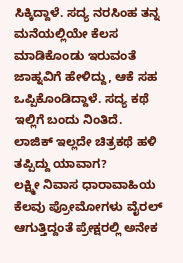ಸಿಕ್ಕಿದ್ದಾಳೆ. ಸದ್ಯ ನರಸಿಂಹ ತನ್ನ ಮನೆಯಲ್ಲಿಯೇ ಕೆಲಸ ಮಾಡಿಕೊಂಡು ಇರುವಂತೆ ಜಾಹ್ನವಿಗೆ ಹೇಳಿದ್ದು, ಆಕೆ ಸಹ ಒಪ್ಪಿಕೊಂಡಿದ್ದಾಳೆ. ಸದ್ಯ ಕಥೆ ಇಲ್ಲಿಗೆ ಬಂದು ನಿಂತಿದೆ.
ಲಾಜಿಕ್ ಇಲ್ಲದೇ ಚಿತ್ರಕಥೆ ಹಳಿ ತಪ್ಪಿದ್ದು ಯಾವಾಗ?
ಲಕ್ಷ್ಮೀ ನಿವಾಸ ಧಾರಾವಾಹಿಯ ಕೆಲವು ಪ್ರೋಮೋಗಳು ವೈರಲ್ ಆಗುತ್ತಿದ್ದಂತೆ ಪ್ರೇಕ್ಷರಲ್ಲಿ ಅನೇಕ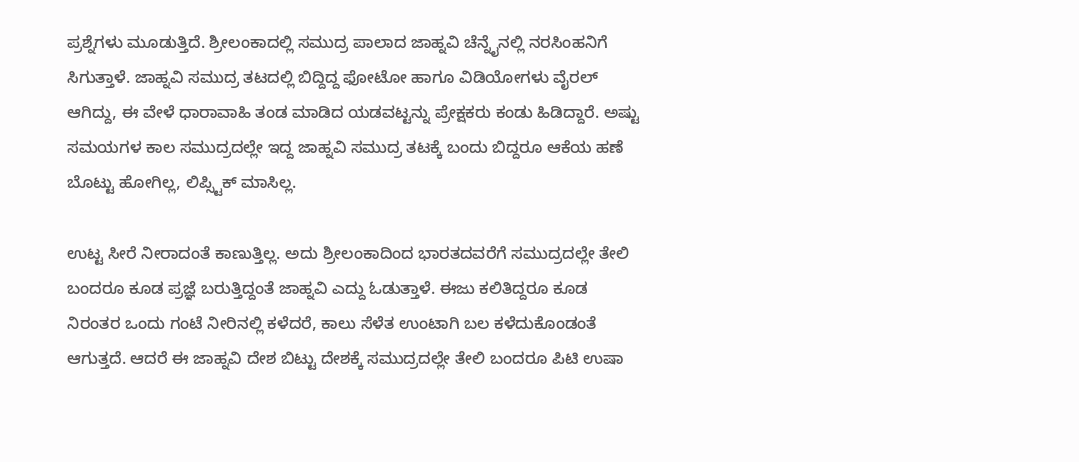ಪ್ರಶ್ನೆಗಳು ಮೂಡುತ್ತಿದೆ. ಶ್ರೀಲಂಕಾದಲ್ಲಿ ಸಮುದ್ರ ಪಾಲಾದ ಜಾಹ್ನವಿ ಚೆನ್ನೈನಲ್ಲಿ ನರಸಿಂಹನಿಗೆ ಸಿಗುತ್ತಾಳೆ. ಜಾಹ್ನವಿ ಸಮುದ್ರ ತಟದಲ್ಲಿ ಬಿದ್ದಿದ್ದ ಫೋಟೋ ಹಾಗೂ ವಿಡಿಯೋಗಳು ವೈರಲ್ ಆಗಿದ್ದು, ಈ ವೇಳೆ ಧಾರಾವಾಹಿ ತಂಡ ಮಾಡಿದ ಯಡವಟ್ಟನ್ನು ಪ್ರೇಕ್ಷಕರು ಕಂಡು ಹಿಡಿದ್ದಾರೆ. ಅಷ್ಟು ಸಮಯಗಳ ಕಾಲ ಸಮುದ್ರದಲ್ಲೇ ಇದ್ದ ಜಾಹ್ನವಿ ಸಮುದ್ರ ತಟಕ್ಕೆ ಬಂದು ಬಿದ್ದರೂ ಆಕೆಯ ಹಣೆ ಬೊಟ್ಟು ಹೋಗಿಲ್ಲ, ಲಿಪ್ಸ್ಟಿಕ್ ಮಾಸಿಲ್ಲ.

ಉಟ್ಟ ಸೀರೆ ನೀರಾದಂತೆ ಕಾಣುತ್ತಿಲ್ಲ. ಅದು ಶ್ರೀಲಂಕಾದಿಂದ ಭಾರತದವರೆಗೆ ಸಮುದ್ರದಲ್ಲೇ ತೇಲಿ ಬಂದರೂ ಕೂಡ ಪ್ರಜ್ಞೆ ಬರುತ್ತಿದ್ದಂತೆ ಜಾಹ್ನವಿ ಎದ್ದು ಓಡುತ್ತಾಳೆ. ಈಜು ಕಲಿತಿದ್ದರೂ ಕೂಡ ನಿರಂತರ ಒಂದು ಗಂಟೆ ನೀರಿನಲ್ಲಿ ಕಳೆದರೆ, ಕಾಲು ಸೆಳೆತ ಉಂಟಾಗಿ ಬಲ ಕಳೆದುಕೊಂಡಂತೆ ಆಗುತ್ತದೆ. ಆದರೆ ಈ ಜಾಹ್ನವಿ ದೇಶ ಬಿಟ್ಟು ದೇಶಕ್ಕೆ ಸಮುದ್ರದಲ್ಲೇ ತೇಲಿ ಬಂದರೂ ಪಿಟಿ ಉಷಾ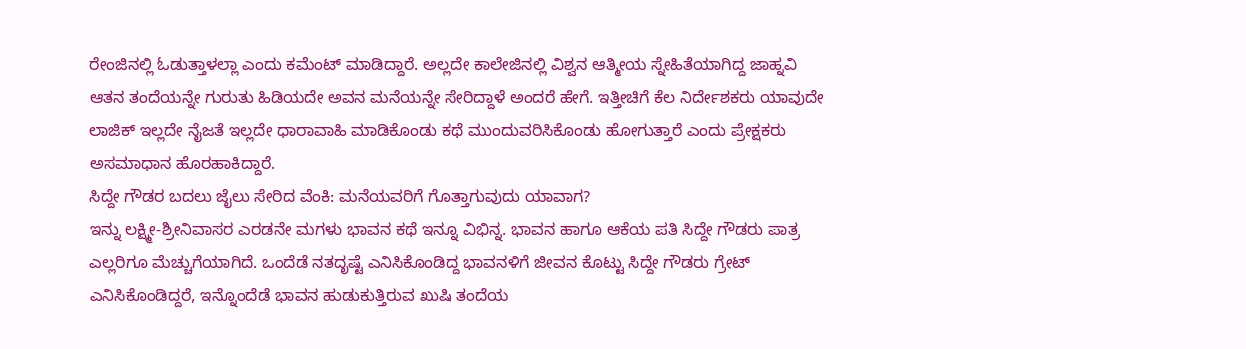ರೇಂಜಿನಲ್ಲಿ ಓಡುತ್ತಾಳಲ್ಲಾ ಎಂದು ಕಮೆಂಟ್ ಮಾಡಿದ್ದಾರೆ. ಅಲ್ಲದೇ ಕಾಲೇಜಿನಲ್ಲಿ ವಿಶ್ವನ ಆತ್ಮೀಯ ಸ್ನೇಹಿತೆಯಾಗಿದ್ದ ಜಾಹ್ನವಿ ಆತನ ತಂದೆಯನ್ನೇ ಗುರುತು ಹಿಡಿಯದೇ ಅವನ ಮನೆಯನ್ನೇ ಸೇರಿದ್ದಾಳೆ ಅಂದರೆ ಹೇಗೆ. ಇತ್ತೀಚಿಗೆ ಕೆಲ ನಿರ್ದೇಶಕರು ಯಾವುದೇ ಲಾಜಿಕ್ ಇಲ್ಲದೇ ನೈಜತೆ ಇಲ್ಲದೇ ಧಾರಾವಾಹಿ ಮಾಡಿಕೊಂಡು ಕಥೆ ಮುಂದುವರಿಸಿಕೊಂಡು ಹೋಗುತ್ತಾರೆ ಎಂದು ಪ್ರೇಕ್ಷಕರು ಅಸಮಾಧಾನ ಹೊರಹಾಕಿದ್ದಾರೆ.
ಸಿದ್ದೇ ಗೌಡರ ಬದಲು ಜೈಲು ಸೇರಿದ ವೆಂಕಿ: ಮನೆಯವರಿಗೆ ಗೊತ್ತಾಗುವುದು ಯಾವಾಗ?
ಇನ್ನು ಲಕ್ಷ್ಮೀ-ಶ್ರೀನಿವಾಸರ ಎರಡನೇ ಮಗಳು ಭಾವನ ಕಥೆ ಇನ್ನೂ ವಿಭಿನ್ನ. ಭಾವನ ಹಾಗೂ ಆಕೆಯ ಪತಿ ಸಿದ್ದೇ ಗೌಡರು ಪಾತ್ರ ಎಲ್ಲರಿಗೂ ಮೆಚ್ಚುಗೆಯಾಗಿದೆ. ಒಂದೆಡೆ ನತದೃಷ್ಟೆ ಎನಿಸಿಕೊಂಡಿದ್ದ ಭಾವನಳಿಗೆ ಜೀವನ ಕೊಟ್ಟು ಸಿದ್ದೇ ಗೌಡರು ಗ್ರೇಟ್ ಎನಿಸಿಕೊಂಡಿದ್ದರೆ, ಇನ್ನೊಂದೆಡೆ ಭಾವನ ಹುಡುಕುತ್ತಿರುವ ಖುಷಿ ತಂದೆಯ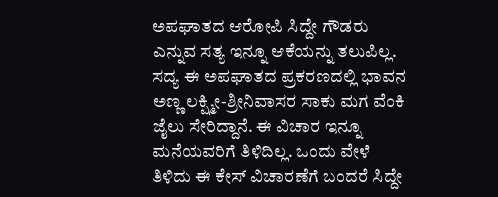ಅಪಘಾತದ ಆರೋಪಿ ಸಿದ್ದೇ ಗೌಡರು ಎನ್ನುವ ಸತ್ಯ ಇನ್ನೂ ಆಕೆಯನ್ನು ತಲುಪಿಲ್ಲ. ಸದ್ಯ ಈ ಅಪಘಾತದ ಪ್ರಕರಣದಲ್ಲಿ ಭಾವನ ಅಣ್ಣ ಲಕ್ಷ್ಮೀ-ಶ್ರೀನಿವಾಸರ ಸಾಕು ಮಗ ವೆಂಕಿ ಜೈಲು ಸೇರಿದ್ದಾನೆ. ಈ ವಿಚಾರ ಇನ್ನೂ ಮನೆಯವರಿಗೆ ತಿಳಿದಿಲ್ಲ. ಒಂದು ವೇಳೆ ತಿಳಿದು ಈ ಕೇಸ್ ವಿಚಾರಣೆಗೆ ಬಂದರೆ ಸಿದ್ದೇ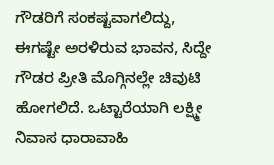ಗೌಡರಿಗೆ ಸಂಕಷ್ಟವಾಗಲಿದ್ದು, ಈಗಷ್ಟೇ ಅರಳಿರುವ ಭಾವನ, ಸಿದ್ದೇ ಗೌಡರ ಪ್ರೀತಿ ಮೊಗ್ಗಿನಲ್ಲೇ ಚಿವುಟಿ ಹೋಗಲಿದೆ. ಒಟ್ಟಾರೆಯಾಗಿ ಲಕ್ಷ್ಮೀ ನಿವಾಸ ಧಾರಾವಾಹಿ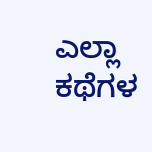ಎಲ್ಲಾ ಕಥೆಗಳ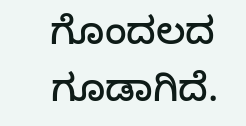ಗೊಂದಲದ ಗೂಡಾಗಿದೆ.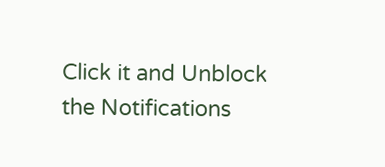Click it and Unblock the Notifications